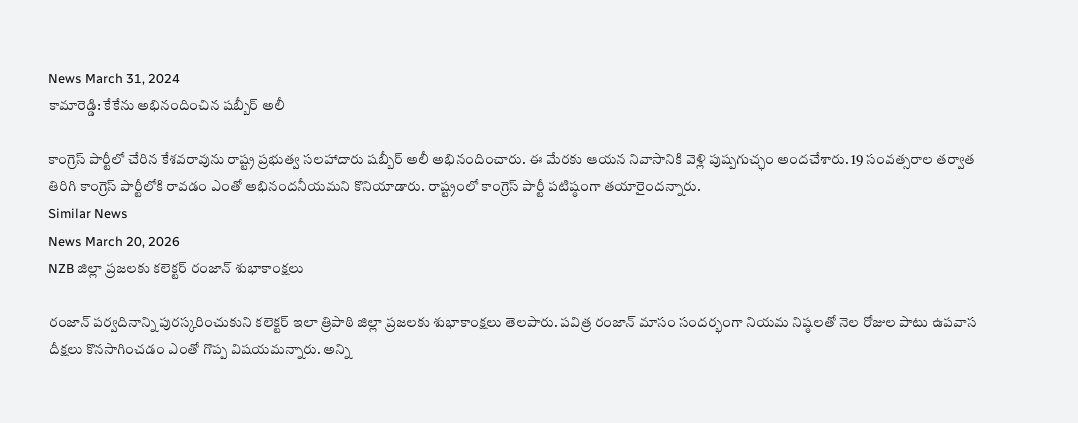News March 31, 2024
కామారెడ్డి: కేకేను అభినందించిన షబ్బీర్ అలీ

కాంగ్రెస్ పార్టీలో చేరిన కేశవరావును రాష్ట్ర ప్రభుత్వ సలహాదారు షబ్బీర్ అలీ అభినందించారు. ఈ మేరకు ఆయన నివాసానికి వెళ్లి పుష్పగుచ్ఛం అందచేశారు. 19 సంవత్సరాల తర్వాత తిరిగి కాంగ్రెస్ పార్టీలోకి రావడం ఎంతో అభినందనీయమని కొనియాడారు. రాష్ట్రంలో కాంగ్రెస్ పార్టీ పటిష్ఠంగా తయారైందన్నారు.
Similar News
News March 20, 2026
NZB జిల్లా ప్రజలకు కలెక్టర్ రంజాన్ శుభాకాంక్షలు

రంజాన్ పర్వదినాన్ని పురస్కరించుకుని కలెక్టర్ ఇలా త్రిపాఠి జిల్లా ప్రజలకు శుభాకాంక్షలు తెలపారు. పవిత్ర రంజాన్ మాసం సందర్భంగా నియమ నిష్ఠలతో నెల రోజుల పాటు ఉపవాస దీక్షలు కొనసాగించడం ఎంతో గొప్ప విషయమన్నారు. అన్ని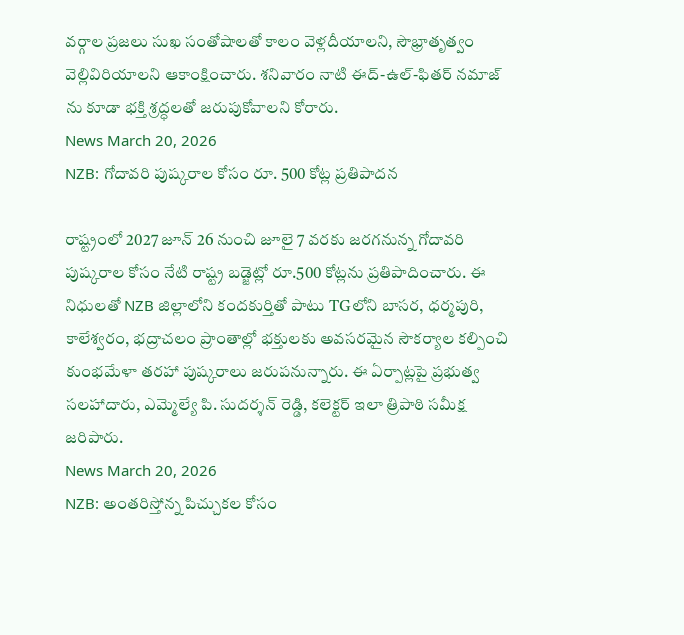వర్గాల ప్రజలు సుఖ సంతోషాలతో కాలం వెళ్లదీయాలని, సౌభ్రాతృత్వం వెల్లివిరియాలని ఆకాంక్షించారు. శనివారం నాటి ఈద్-ఉల్-ఫితర్ నమాజ్ ను కూడా భక్తి శ్రద్ధలతో జరుపుకోవాలని కోరారు.
News March 20, 2026
NZB: గోదావరి పుష్కరాల కోసం రూ. 500 కోట్ల ప్రతిపాదన

రాష్ట్రంలో 2027 జూన్ 26 నుంచి జూలై 7 వరకు జరగనున్న గోదావరి పుష్కరాల కోసం నేటి రాష్ట్ర బడ్జెట్లో రూ.500 కోట్లను ప్రతిపాదించారు. ఈ నిధులతో NZB జిల్లాలోని కందకుర్తితో పాటు TGలోని బాసర, ధర్మపురి, కాలేశ్వరం, భద్రాచలం ప్రాంతాల్లో భక్తులకు అవసరమైన సౌకర్యాల కల్పించి కుంభమేళా తరహా పుష్కరాలు జరుపనున్నారు. ఈ ఏర్పాట్లపై ప్రభుత్వ సలహాదారు, ఎమ్మెల్యే పి. సుదర్శన్ రెడ్డి, కలెక్టర్ ఇలా త్రిపాఠి సమీక్ష జరిపారు.
News March 20, 2026
NZB: అంతరిస్తోన్న పిచ్చుకల కోసం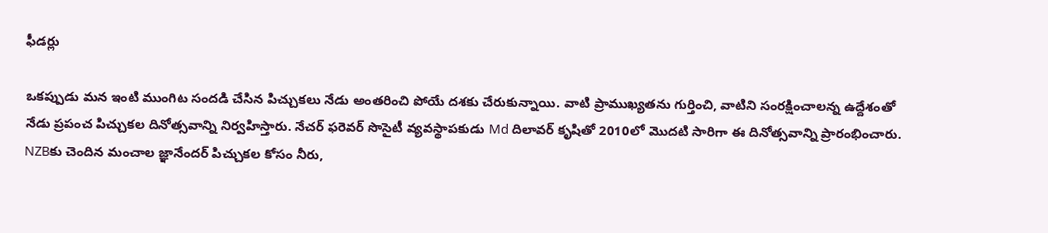ఫీడర్లు

ఒకప్పుడు మన ఇంటి ముంగిట సందడి చేసిన పిచ్చుకలు నేడు అంతరించి పోయే దశకు చేరుకున్నాయి. వాటి ప్రాముఖ్యతను గుర్తించి, వాటిని సంరక్షించాలన్న ఉద్దేశంతో నేడు ప్రపంచ పిచ్చుకల దినోత్సవాన్ని నిర్వహిస్తారు. నేచర్ ఫరెవర్ సొసైటీ వ్యవస్థాపకుడు Md దిలావర్ కృషితో 2010లో మొదటి సారిగా ఈ దినోత్సవాన్ని ప్రారంభించారు. NZBకు చెందిన మంచాల జ్ఞానేందర్ పిచ్చుకల కోసం నీరు,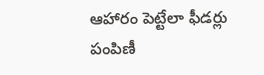ఆహారం పెట్టేలా ఫీడర్లు పంపిణీ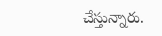చేస్తున్నారు.